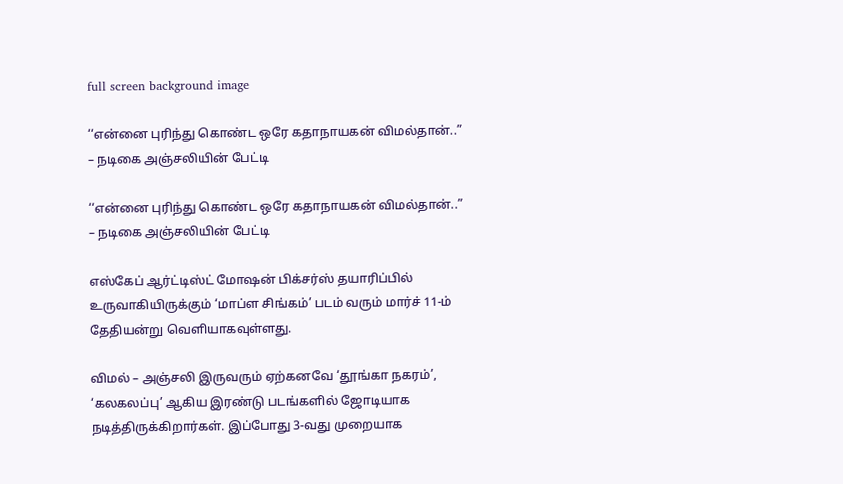full screen background image

‘‘என்னை புரிந்து கொண்ட ஒரே கதாநாயகன் விமல்தான்..” – நடிகை அஞ்சலியின் பேட்டி

‘‘என்னை புரிந்து கொண்ட ஒரே கதாநாயகன் விமல்தான்..” – நடிகை அஞ்சலியின் பேட்டி

எஸ்கேப் ஆர்ட்டிஸ்ட் மோஷன் பிக்சர்ஸ் தயாரிப்பில் உருவாகியிருக்கும் ‘மாப்ள சிங்கம்’ படம் வரும் மார்ச் 11-ம் தேதியன்று வெளியாகவுள்ளது.

விமல் – அஞ்சலி இருவரும் ஏற்கனவே ‘தூங்கா நகரம்’, ‘கலகலப்பு’ ஆகிய இரண்டு படங்களில் ஜோடியாக நடித்திருக்கிறார்கள். இப்போது 3-வது முறையாக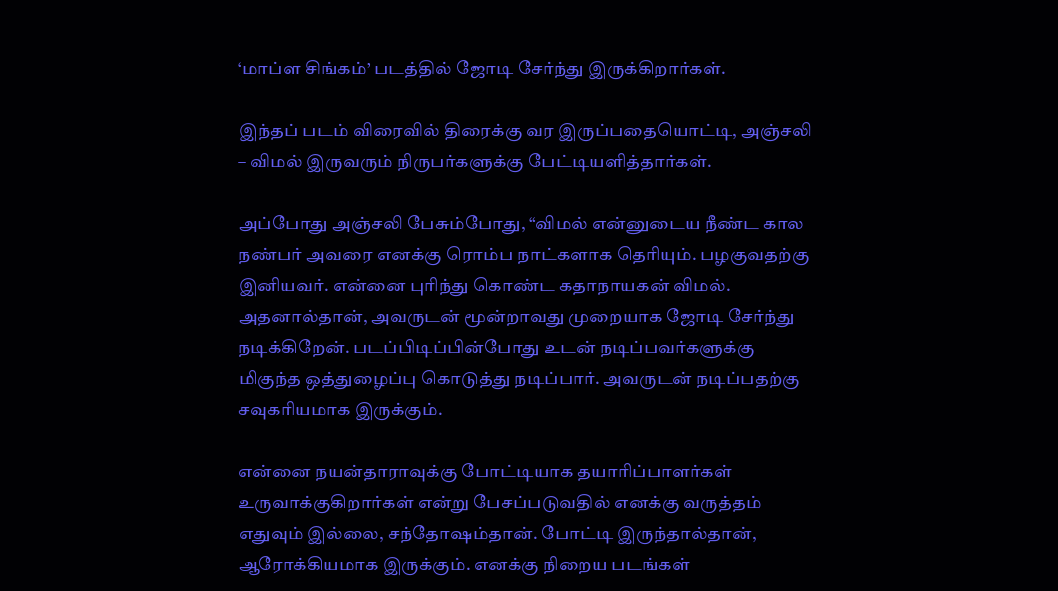‘மாப்ள சிங்கம்’ படத்தில் ஜோடி சேர்ந்து இருக்கிறார்கள்.

இந்தப் படம் விரைவில் திரைக்கு வர இருப்பதையொட்டி, அஞ்சலி – விமல் இருவரும் நிருபர்களுக்கு பேட்டியளித்தார்கள்.

அப்போது அஞ்சலி பேசும்போது, “விமல் என்னுடைய நீண்ட கால நண்பர் அவரை எனக்கு ரொம்ப நாட்களாக தெரியும். பழகுவதற்கு இனியவர். என்னை புரிந்து கொண்ட கதாநாயகன் விமல். அதனால்தான், அவருடன் மூன்றாவது முறையாக ஜோடி சேர்ந்து நடிக்கிறேன். படப்பிடிப்பின்போது உடன் நடிப்பவர்களுக்கு மிகுந்த ஒத்துழைப்பு கொடுத்து நடிப்பார். அவருடன் நடிப்பதற்கு சவுகரியமாக இருக்கும்.

என்னை நயன்தாராவுக்கு போட்டியாக தயாரிப்பாளர்கள் உருவாக்குகிறார்கள் என்று பேசப்படுவதில் எனக்கு வருத்தம் எதுவும் இல்லை, சந்தோஷம்தான். போட்டி இருந்தால்தான், ஆரோக்கியமாக இருக்கும். எனக்கு நிறைய படங்கள்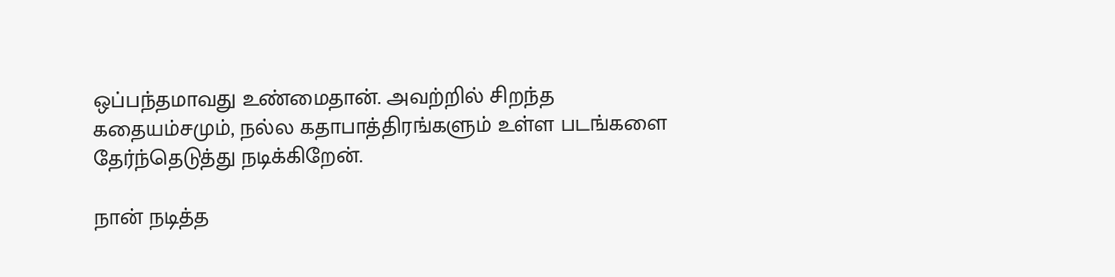ஒப்பந்தமாவது உண்மைதான். அவற்றில் சிறந்த கதையம்சமும், நல்ல கதாபாத்திரங்களும் உள்ள படங்களை தேர்ந்தெடுத்து நடிக்கிறேன்.

நான் நடித்த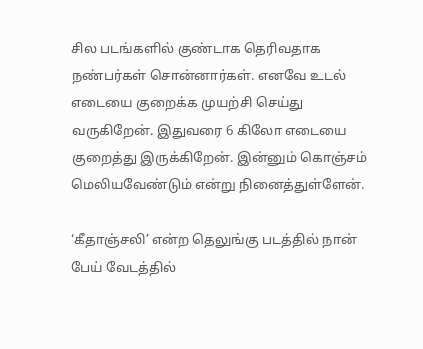சில படங்களில் குண்டாக தெரிவதாக நண்பர்கள் சொன்னார்கள். எனவே உடல் எடையை குறைக்க முயற்சி செய்து வருகிறேன். இதுவரை 6 கிலோ எடையை குறைத்து இருக்கிறேன். இன்னும் கொஞ்சம் மெலியவேண்டும் என்று நினைத்துள்ளேன்.

‘கீதாஞ்சலி’ என்ற தெலுங்கு படத்தில் நான் பேய் வேடத்தில்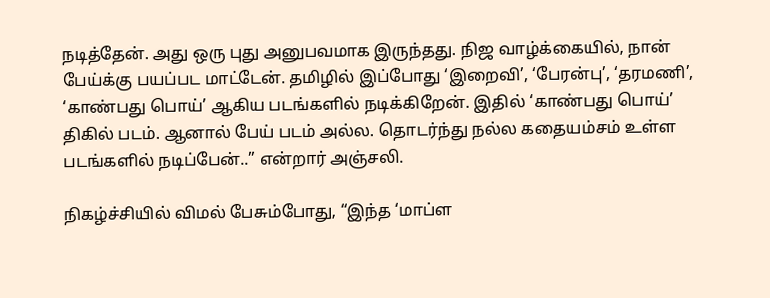நடித்தேன். அது ஒரு புது அனுபவமாக இருந்தது. நிஜ வாழ்க்கையில், நான் பேய்க்கு பயப்பட மாட்டேன். தமிழில் இப்போது ‘இறைவி’, ‘பேரன்பு’, ‘தரமணி’, ‘காண்பது பொய்’ ஆகிய படங்களில் நடிக்கிறேன். இதில் ‘காண்பது பொய்’ திகில் படம். ஆனால் பேய் படம் அல்ல. தொடர்ந்து நல்ல கதையம்சம் உள்ள படங்களில் நடிப்பேன்..” என்றார் அஞ்சலி.

நிகழ்ச்சியில் விமல் பேசும்போது, “இந்த ‘மாப்ள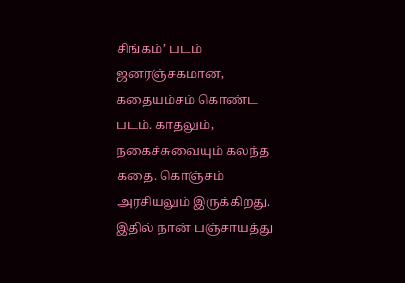சிங்கம்’ படம் ஜனரஞ்சகமான, கதையம்சம் கொண்ட படம். காதலும், நகைச்சுவையும் கலந்த கதை. கொஞ்சம் அரசியலும் இருக்கிறது. இதில் நான் பஞ்சாயத்து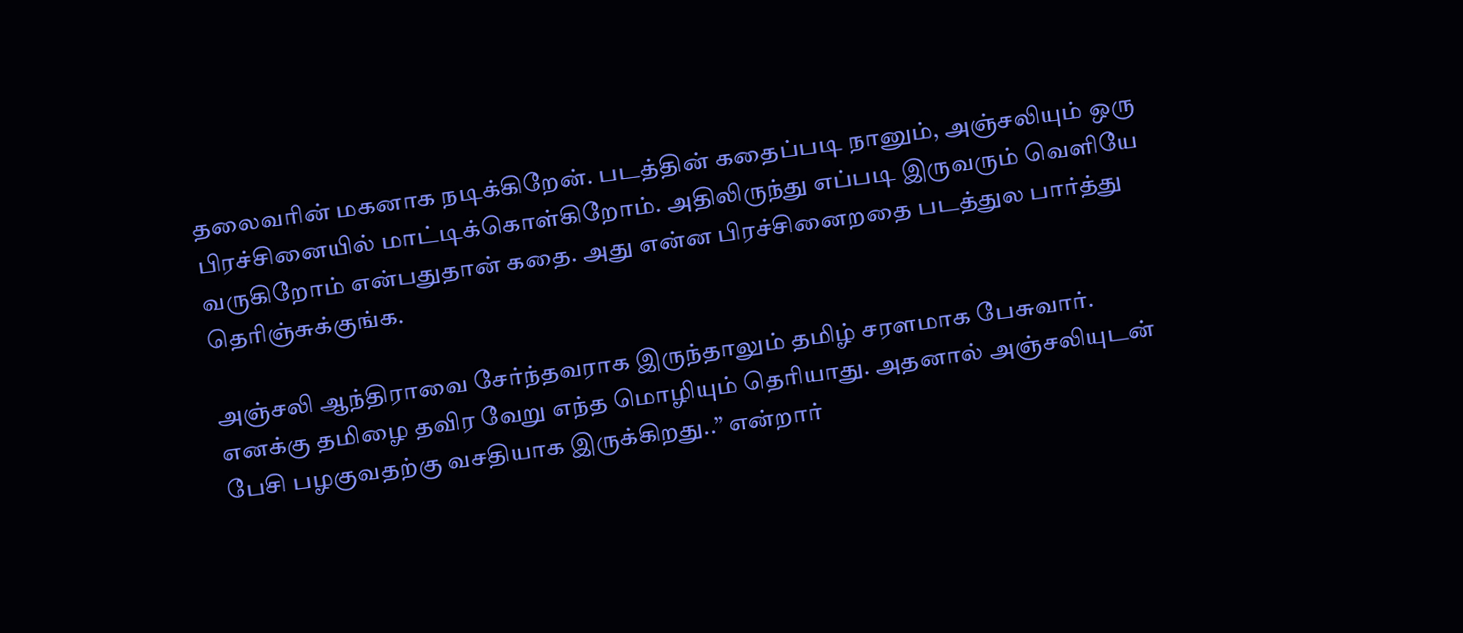தலைவரின் மகனாக நடிக்கிறேன். படத்தின் கதைப்படி நானும், அஞ்சலியும் ஒரு பிரச்சினையில் மாட்டிக்கொள்கிறோம். அதிலிருந்து எப்படி இருவரும் வெளியே வருகிறோம் என்பதுதான் கதை. அது என்ன பிரச்சினைறதை படத்துல பார்த்து தெரிஞ்சுக்குங்க.

அஞ்சலி ஆந்திராவை சேர்ந்தவராக இருந்தாலும் தமிழ் சரளமாக பேசுவார். எனக்கு தமிழை தவிர வேறு எந்த மொழியும் தெரியாது. அதனால் அஞ்சலியுடன் பேசி பழகுவதற்கு வசதியாக இருக்கிறது..” என்றார்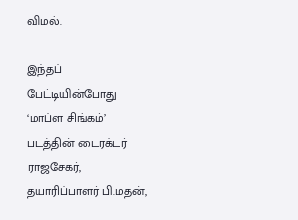விமல்.

இந்தப் பேட்டியின்போது ‘மாப்ள சிங்கம்’ படத்தின் டைரக்டர் ராஜசேகர், தயாரிப்பாளர் பி.மதன்,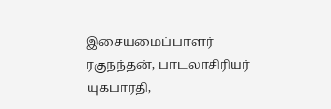இசையமைப்பாளர் ரகுநந்தன், பாடலாசிரியர் யுகபாரதி,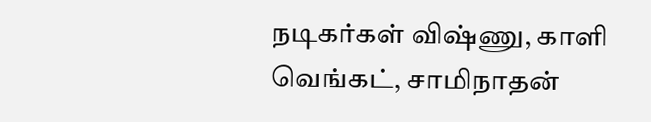நடிகர்கள் விஷ்ணு, காளி வெங்கட், சாமிநாதன்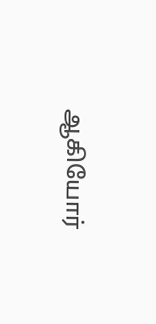ஆகியோர்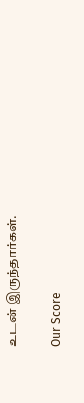உடன் இருந்தார்கள்.

Our Score